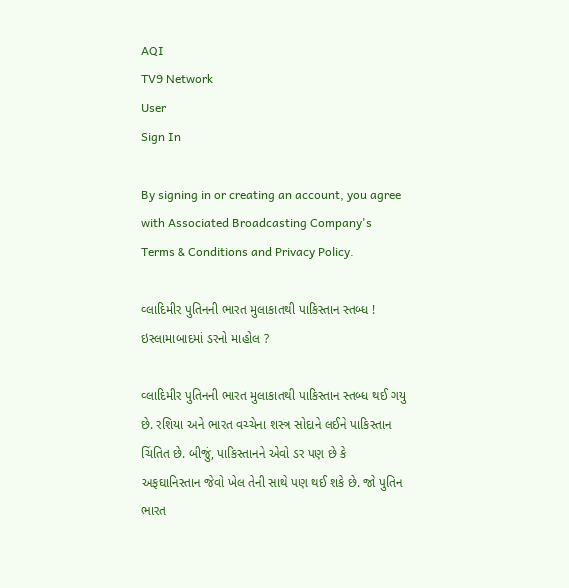AQI
TV9 Network
User
Sign In

By signing in or creating an account, you agree with Associated Broadcasting Company's Terms & Conditions and Privacy Policy.

વ્લાદિમીર પુતિનની ભારત મુલાકાતથી પાકિસ્તાન સ્તબ્ધ ! ઇસ્લામાબાદમાં ડરનો માહોલ ?

વ્લાદિમીર પુતિનની ભારત મુલાકાતથી પાકિસ્તાન સ્તબ્ધ થઈ ગયુ છે. રશિયા અને ભારત વચ્ચેના શસ્ત્ર સોદાને લઈને પાકિસ્તાન ચિંતિત છે. બીજું, પાકિસ્તાનને એવો ડર પણ છે કે અફઘાનિસ્તાન જેવો ખેલ તેની સાથે પણ થઈ શકે છે. જો પુતિન ભારત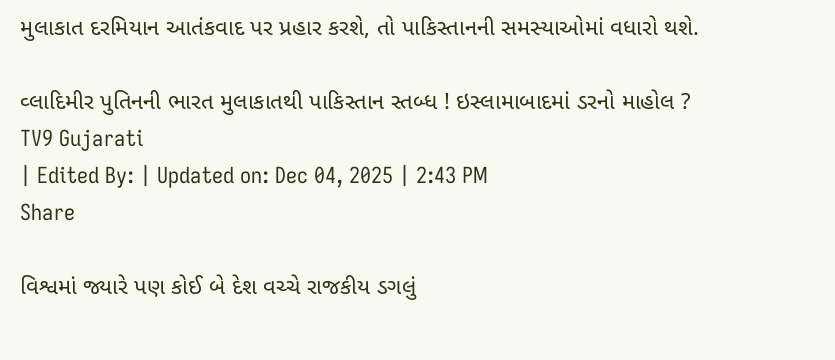મુલાકાત દરમિયાન આતંકવાદ પર પ્રહાર કરશે, તો પાકિસ્તાનની સમસ્યાઓમાં વધારો થશે.

વ્લાદિમીર પુતિનની ભારત મુલાકાતથી પાકિસ્તાન સ્તબ્ધ ! ઇસ્લામાબાદમાં ડરનો માહોલ ?
TV9 Gujarati
| Edited By: | Updated on: Dec 04, 2025 | 2:43 PM
Share

વિશ્વમાં જ્યારે પણ કોઈ બે દેશ વચ્ચે રાજકીય ડગલું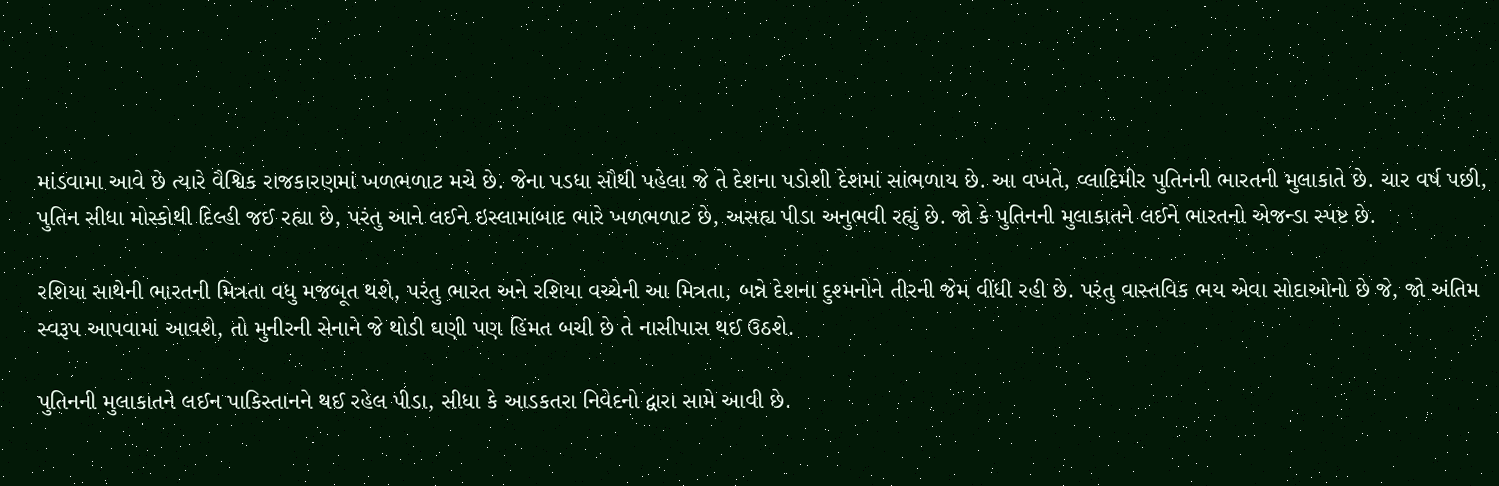માંડવામા આવે છે ત્યારે વૈશ્વિક રાજકારણમાં ખળભળાટ મચે છે. જેના પડધા સૌથી પહેલા જે તે દેશના પડોશી દેશમાં સાંભળાય છે. આ વખતે, વ્લાદિમીર પુતિનની ભારતની મુલાકાતે છે. ચાર વર્ષ પછી, પુતિન સીધા મોસ્કોથી દિલ્હી જઈ રહ્યા છે, પરંતુ આને લઈને ઇસ્લામાબાદ ભારે ખળભળાટ છે, અસહ્ય પીડા અનુભવી રહ્યું છે. જો કે પુતિનની મુલાકાતને લઈને ભારતનો એજન્ડા સ્પષ્ટ છે.

રશિયા સાથેની ભારતની મિત્રતા વધુ મજબૂત થશે, પરંતુ ભારત અને રશિયા વચ્ચેની આ મિત્રતા, બન્ને દેશના દુશ્મનોને તીરની જેમ વીંધી રહી છે. પરંતુ વાસ્તવિક ભય એવા સોદાઓનો છે જે, જો અંતિમ સ્વરૂપ આપવામાં આવશે, તો મુનીરની સેનાને જે થોડી ઘણી પણ હિંમત બચી છે તે નાસીપાસ થઈ ઉઠશે.

પુતિનની મુલાકાતને લઈન પાકિસ્તાનને થઈ રહેલ પીડા, સીધા કે આડકતરા નિવેદનો દ્વારા સામે આવી છે.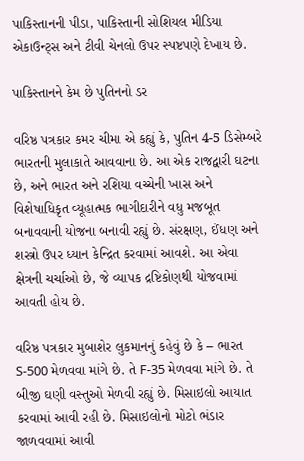પાકિસ્તાનની પીડા, પાકિસ્તાની સોશિયલ મીડિયા એકાઉન્ટ્સ અને ટીવી ચેનલો ઉપર સ્પષ્ટપણે દેખાય છે.

પાકિસ્તાનને કેમ છે પુતિનનો ડર

વરિષ્ઠ પત્રકાર કમર ચીમા એ કહ્યું કે, પુતિન 4-5 ડિસેમ્બરે ભારતની મુલાકાતે આવવાના છે. આ એક રાજદ્વારી ઘટના છે, અને ભારત અને રશિયા વચ્ચેની ખાસ અને વિશેષાધિકૃત વ્યૂહાત્મક ભાગીદારીને વધુ મજબૂત બનાવવાની યોજના બનાવી રહ્યું છે. સંરક્ષણ, ઈંધણ અને શસ્ત્રો ઉપર ધ્યાન કેન્દ્રિત કરવામાં આવશે. આ એવા ક્ષેત્રની ચર્ચાઓ છે, જે વ્યાપક દ્રષ્ટિકોણથી યોજવામાં આવતી હોય છે.

વરિષ્ઠ પત્રકાર મુબાશેર લુકમાનનું કહેવું છે કે – ભારત S-500 મેળવવા માંગે છે. તે F-35 મેળવવા માંગે છે. તે બીજી ઘણી વસ્તુઓ મેળવી રહ્યું છે. મિસાઇલો આયાત કરવામાં આવી રહી છે. મિસાઇલોનો મોટો ભંડાર જાળવવામાં આવી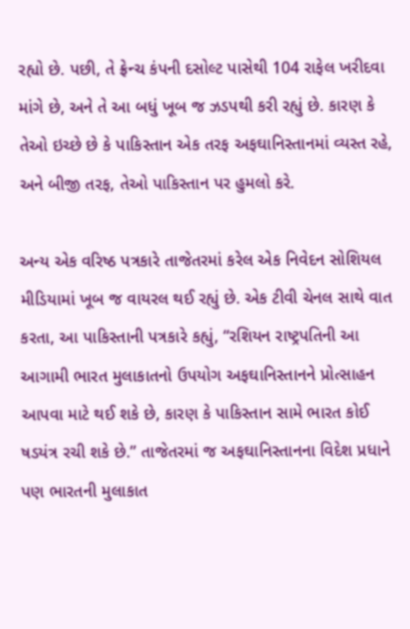રહ્યો છે. પછી, તે ફ્રેન્ચ કંપની દસોલ્ટ પાસેથી 104 રાફેલ ખરીદવા માંગે છે, અને તે આ બધું ખૂબ જ ઝડપથી કરી રહ્યું છે. કારણ કે તેઓ ઇચ્છે છે કે પાકિસ્તાન એક તરફ અફઘાનિસ્તાનમાં વ્યસ્ત રહે, અને બીજી તરફ, તેઓ પાકિસ્તાન પર હુમલો કરે.

અન્ય એક વરિષ્ઠ પત્રકારે તાજેતરમાં કરેલ એક નિવેદન સોશિયલ મીડિયામાં ખૂબ જ વાયરલ થઈ રહ્યું છે. એક ટીવી ચેનલ સાથે વાત કરતા, આ પાકિસ્તાની પત્રકારે કહ્યું, “રશિયન રાષ્ટ્રપતિની આ આગામી ભારત મુલાકાતનો ઉપયોગ અફઘાનિસ્તાનને પ્રોત્સાહન આપવા માટે થઈ શકે છે, કારણ કે પાકિસ્તાન સામે ભારત કોઈ ષડયંત્ર રચી શકે છે.” તાજેતરમાં જ અફઘાનિસ્તાનના વિદેશ પ્રધાને પણ ભારતની મુલાકાત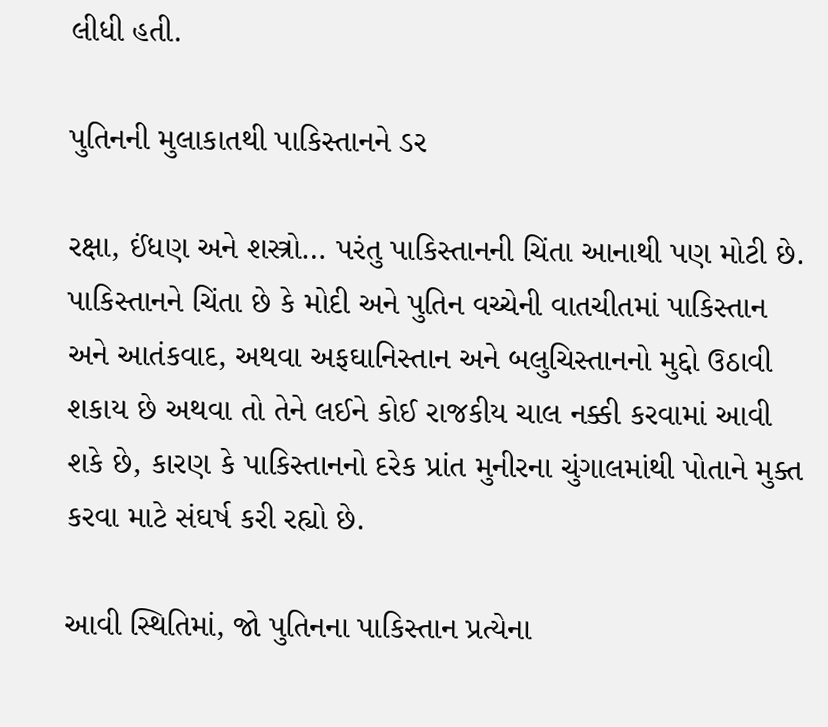લીધી હતી.

પુતિનની મુલાકાતથી પાકિસ્તાનને ડર

રક્ષા, ઈંધણ અને શસ્ત્રો… પરંતુ પાકિસ્તાનની ચિંતા આનાથી પણ મોટી છે. પાકિસ્તાનને ચિંતા છે કે મોદી અને પુતિન વચ્ચેની વાતચીતમાં પાકિસ્તાન અને આતંકવાદ, અથવા અફઘાનિસ્તાન અને બલુચિસ્તાનનો મુદ્દો ઉઠાવી શકાય છે અથવા તો તેને લઈને કોઈ રાજકીય ચાલ નક્કી કરવામાં આવી શકે છે, કારણ કે પાકિસ્તાનનો દરેક પ્રાંત મુનીરના ચુંગાલમાંથી પોતાને મુક્ત કરવા માટે સંઘર્ષ કરી રહ્યો છે.

આવી સ્થિતિમાં, જો પુતિનના પાકિસ્તાન પ્રત્યેના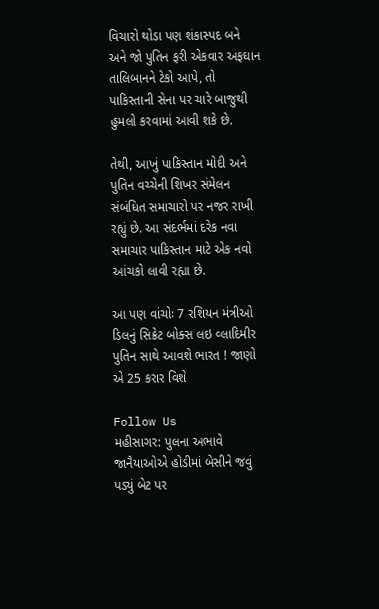વિચારો થોડા પણ શંકાસ્પદ બને અને જો પુતિન ફરી એકવાર અફઘાન તાલિબાનને ટેકો આપે, તો પાકિસ્તાની સેના પર ચારે બાજુથી હુમલો કરવામાં આવી શકે છે.

તેથી, આખું પાકિસ્તાન મોદી અને પુતિન વચ્ચેની શિખર સંમેલન સંબંધિત સમાચારો પર નજર રાખી રહ્યું છે. આ સંદર્ભમાં દરેક નવા સમાચાર પાકિસ્તાન માટે એક નવો આંચકો લાવી રહ્યા છે.

આ પણ વાંચોઃ 7 રશિયન મંત્રીઓ ડિલનું સિક્રેટ બોક્સ લઇ વ્લાદિમીર પુતિન સાથે આવશે ભારત ! જાણો એ 25 કરાર વિશે

Follow Us
મહીસાગર: પુલના અભાવે જાનૈયાઓએ હોડીમાં બેસીને જવું પડ્યું બેટ પર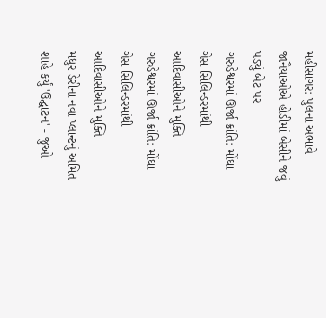મહીસાગર: પુલના અભાવે જાનૈયાઓએ હોડીમાં બેસીને જવું પડ્યું બેટ પર
ગરુડેશ્વરમાં ઊર્જા ક્રાંતિ: મોંઘા ગેસ સિલિન્ડરમાંથી આદિવાસીઓને મુક્તિ
ગરુડેશ્વરમાં ઊર્જા ક્રાંતિ: મોંઘા ગેસ સિલિન્ડરમાંથી આદિવાસીઓને મુક્તિ
મધુર ડેરીના નવા પ્લાન્ટનું અમિત શાહે કર્યું 'ઉદ્ઘાટન' - જુઓ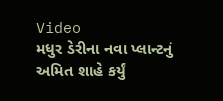Video
મધુર ડેરીના નવા પ્લાન્ટનું અમિત શાહે કર્યું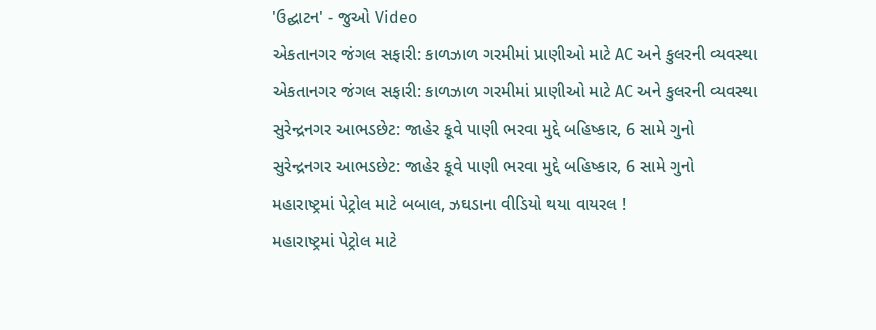'ઉદ્ઘાટન' - જુઓ Video
એકતાનગર જંગલ સફારી: કાળઝાળ ગરમીમાં પ્રાણીઓ માટે AC અને કુલરની વ્યવસ્થા
એકતાનગર જંગલ સફારી: કાળઝાળ ગરમીમાં પ્રાણીઓ માટે AC અને કુલરની વ્યવસ્થા
સુરેન્દ્રનગર આભડછેટ: જાહેર કૂવે પાણી ભરવા મુદ્દે બહિષ્કાર, 6 સામે ગુનો
સુરેન્દ્રનગર આભડછેટ: જાહેર કૂવે પાણી ભરવા મુદ્દે બહિષ્કાર, 6 સામે ગુનો
મહારાષ્ટ્રમાં પેટ્રોલ માટે બબાલ, ઝઘડાના વીડિયો થયા વાયરલ !
મહારાષ્ટ્રમાં પેટ્રોલ માટે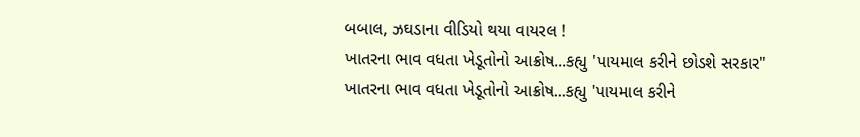બબાલ, ઝઘડાના વીડિયો થયા વાયરલ !
ખાતરના ભાવ વધતા ખેડૂતોનો આક્રોષ...કહ્યુ 'પાયમાલ કરીને છોડશે સરકાર"
ખાતરના ભાવ વધતા ખેડૂતોનો આક્રોષ...કહ્યુ 'પાયમાલ કરીને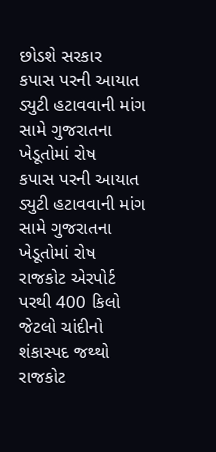છોડશે સરકાર
કપાસ પરની આયાત ડ્યુટી હટાવવાની માંગ સામે ગુજરાતના ખેડૂતોમાં રોષ
કપાસ પરની આયાત ડ્યુટી હટાવવાની માંગ સામે ગુજરાતના ખેડૂતોમાં રોષ
રાજકોટ એરપોર્ટ પરથી 400 કિલો જેટલો ચાંદીનો શંકાસ્પદ જથ્થો
રાજકોટ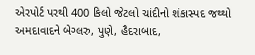એરપોર્ટ પરથી 400 કિલો જેટલો ચાંદીનો શંકાસ્પદ જથ્થો
અમદાવાદને બેગ્લરુ, પુણે, હૈદરાબાદ,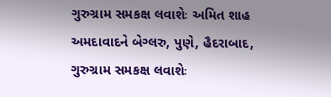ગુરુગ્રામ સમકક્ષ લવાશેઃ અમિત શાહ
અમદાવાદને બેગ્લરુ, પુણે, હૈદરાબાદ, ગુરુગ્રામ સમકક્ષ લવાશેઃ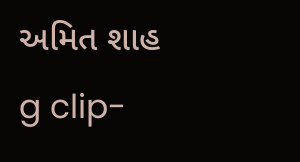અમિત શાહ
g clip-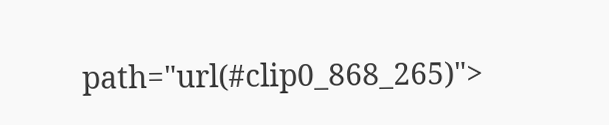path="url(#clip0_868_265)">